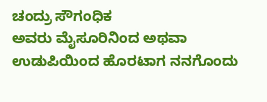ಚಂದ್ರು ಸೌಗಂಧಿಕ
ಅವರು ಮೈಸೂರಿನಿಂದ ಅಥವಾ ಉಡುಪಿಯಿಂದ ಹೊರಟಾಗ ನನಗೊಂದು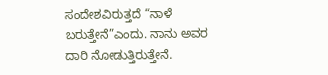ಸಂದೇಶವಿರುತ್ತದೆ “ನಾಳೆ ಬರುತ್ತೇನೆ”ಎಂದು. ನಾನು ಅವರ ದಾರಿ ನೋಡುತ್ತಿರುತ್ತೇನೆ.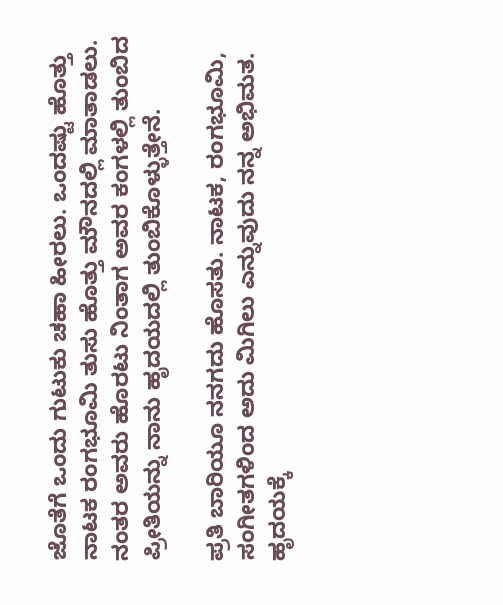ಜೊತೆಗೆ ಒಂದು ಗುಟುಕು ಚಹಾ ಹೀರಲು. ಒಂದಷ್ಟು ಹೊತ್ತು ನಾಟಕ ರಂಗಭೂಮಿ ತುಸು ಹೊತ್ತು ಮೌನದಲ್ಲಿ ಮಾತಾಡಲು. ನಂತರ ಅವರು ಹೊರಟು ನಿಂತಾಗ ಅವರ ಕಂಗಳಲ್ಲಿ ತುಂಬಿದ ಪ್ರೀತಿಯನ್ನು ನಾನು ಹೃದಯದಲ್ಲಿ ತುಂಬಿಕೊಳ್ಳುತ್ತೇನೆ.

ಪ್ರತಿ ಬಾರಿಯೂ ನನಗದು ಹೊಸತು. ನಾಟಕ, ರಂಗಭೂಮಿ, ಸಂಗೀತಗಳಿಂದ ಅದು ಮಿಗಿಲು ಎನ್ನುವುದು ನನ್ನ ಅಭಿಮತ. ಹೃದಯಕ್ಕೆ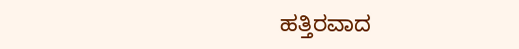ಹತ್ತಿರವಾದ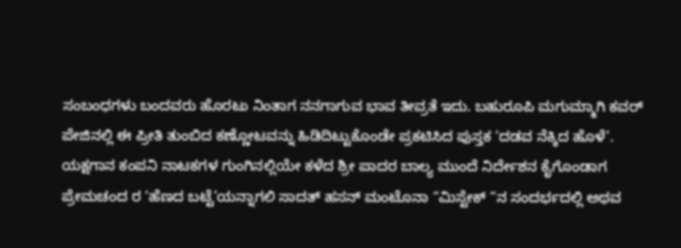ಸಂಬಂಧಗಳು ಬಂದವರು ಹೊರಟು ನಿಂತಾಗ ನನಗಾಗುವ ಭಾವ ತೀವ್ರತೆ ಇದು. ಬಹುರೂಪಿ ಮಗುಮ್ಮಾಗಿ ಕವರ್ ಪೇಜಿನಲ್ಲಿ ಈ ಪ್ರೀತಿ ತುಂಬಿದ ಕಣ್ಣೋಟವನ್ನು ಹಿಡಿದಿಟ್ಟುಕೊಂಡೇ ಪ್ರಕಟಿಸಿದ ಪುಸ್ತಕ ‘ದಡವ ನೆಕ್ಕಿದ ಹೊಳೆ’.
ಯಕ್ಷಗಾನ ಕಂಪನಿ ನಾಟಕಗಳ ಗುಂಗಿನಲ್ಲಿಯೇ ಕಳೆದ ಶ್ರೀ ಪಾದರ ಬಾಲ್ಯ ಮುಂದೆ ನಿರ್ದೇಶನ ಕೈಗೊಂಡಾಗ ಪ್ರೇಮಚಂದ ರ ‘ಹೆಣದ ಬಟ್ಟೆ’ಯನ್ನಾಗಲಿ ಸಾದತ್ ಹಸನ್ ಮಂಟೊನಾ “ಮಿಸ್ಟೇಕ್ “ನ ಸಂದರ್ಭದಲ್ಲಿ ಅಥವ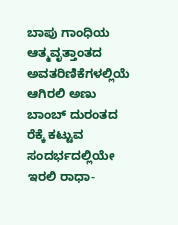ಬಾಪು ಗಾಂಧಿಯ ಆತ್ಮವೃತ್ತಾಂತದ ಅವತರಿಣಿಕೆಗಳಲ್ಲಿಯೆ ಆಗಿರಲಿ ಅಣು ಬಾಂಬ್ ದುರಂತದ ರೆಕ್ಕೆ ಕಟ್ಟುವ ಸಂದರ್ಭದಲ್ಲಿಯೇ ಇರಲಿ ರಾಧಾ-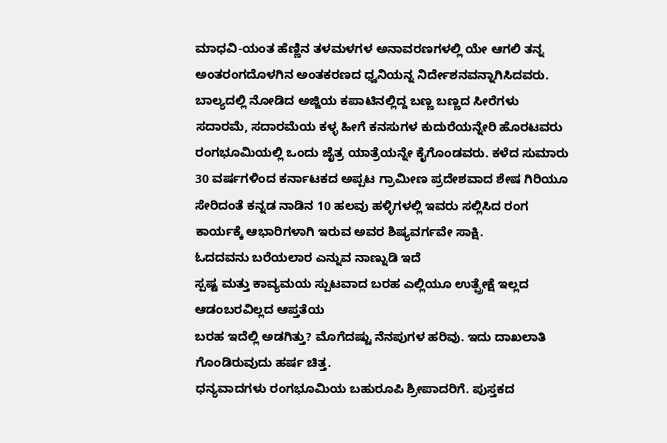ಮಾಧವಿ-ಯಂತ ಹೆಣ್ಣಿನ ತಳಮಳಗಳ ಅನಾವರಣಗಳಲ್ಲಿ ಯೇ ಆಗಲಿ ತನ್ನ ಅಂತರಂಗದೊಳಗಿನ ಅಂತಕರಣದ ಧ್ವನಿಯನ್ನ ನಿರ್ದೇಶನವನ್ನಾಗಿಸಿದವರು.
ಬಾಲ್ಯದಲ್ಲಿ ನೋಡಿದ ಅಜ್ಜಿಯ ಕಪಾಟಿನಲ್ಲಿದ್ದ ಬಣ್ಣ ಬಣ್ಣದ ಸೀರೆಗಳು ಸದಾರಮೆ, ಸದಾರಮೆಯ ಕಳ್ಳ ಹೀಗೆ ಕನಸುಗಳ ಕುದುರೆಯನ್ನೇರಿ ಹೊರಟವರು ರಂಗಭೂಮಿಯಲ್ಲಿ ಒಂದು ಜೈತ್ರ ಯಾತ್ರೆಯನ್ನೇ ಕೈಗೊಂಡವರು. ಕಳೆದ ಸುಮಾರು 30 ವರ್ಷಗಳಿಂದ ಕರ್ನಾಟಕದ ಅಪ್ಪಟ ಗ್ರಾಮೀಣ ಪ್ರದೇಶವಾದ ಶೇಷ ಗಿರಿಯೂ ಸೇರಿದಂತೆ ಕನ್ನಡ ನಾಡಿನ 10 ಹಲವು ಹಳ್ಳಿಗಳಲ್ಲಿ ಇವರು ಸಲ್ಲಿಸಿದ ರಂಗ ಕಾರ್ಯಕ್ಕೆ ಆಭಾರಿಗಳಾಗಿ ಇರುವ ಅವರ ಶಿಷ್ಯವರ್ಗವೇ ಸಾಕ್ಷಿ.
ಓದದವನು ಬರೆಯಲಾರ ಎನ್ನುವ ನಾಣ್ನುಡಿ ಇದೆ
ಸ್ಪಷ್ಟ ಮತ್ತು ಕಾವ್ಯಮಯ ಸ್ಪುಟವಾದ ಬರಹ ಎಲ್ಲಿಯೂ ಉತ್ಪ್ರೇಕ್ಷೆ ಇಲ್ಲದ ಆಡಂಬರವಿಲ್ಲದ ಆಪ್ತತೆಯ
ಬರಹ ಇದೆಲ್ಲಿ ಅಡಗಿತ್ತು? ಮೊಗೆದಷ್ಟು ನೆನಪುಗಳ ಹರಿವು. ಇದು ದಾಖಲಾತಿ ಗೊಂಡಿರುವುದು ಹರ್ಷ ಚಿತ್ತ.
ಧನ್ಯವಾದಗಳು ರಂಗಭೂಮಿಯ ಬಹುರೂಪಿ ಶ್ರೀಪಾದರಿಗೆ. ಪುಸ್ತಕದ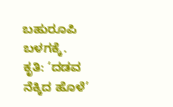ಬಹುರೂಪಿ ಬಳಗಕ್ಕೆ.
ಕೃತಿ: ‘ದಡವ ನೆಕ್ಕಿದ ಹೊಳೆ’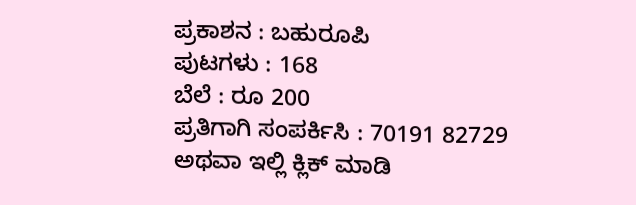ಪ್ರಕಾಶನ : ಬಹುರೂಪಿ
ಪುಟಗಳು : 168
ಬೆಲೆ : ರೂ 200
ಪ್ರತಿಗಾಗಿ ಸಂಪರ್ಕಿಸಿ : 70191 82729
ಅಥವಾ ಇಲ್ಲಿ ಕ್ಲಿಕ್ ಮಾಡಿ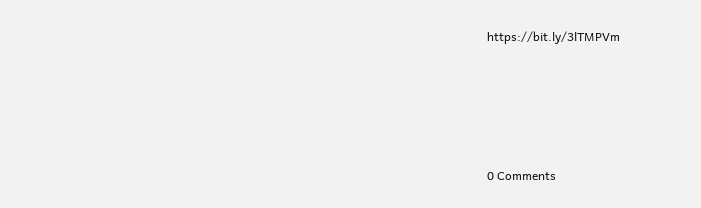https://bit.ly/3lTMPVm







0 Comments